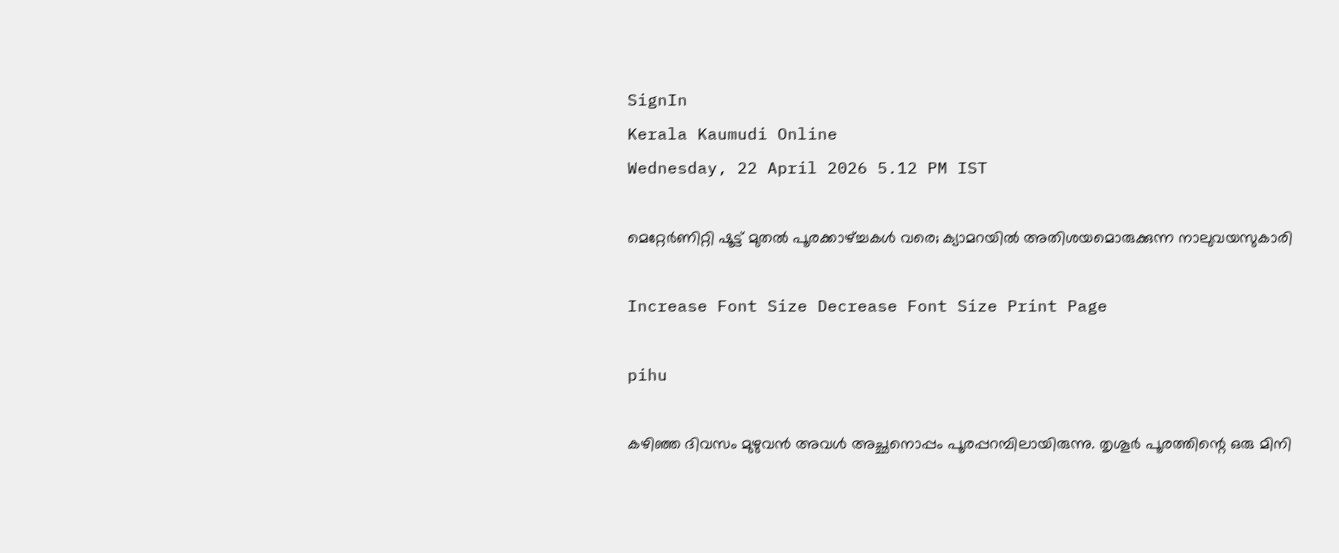SignIn
Kerala Kaumudi Online
Wednesday, 22 April 2026 5.12 PM IST

മെറ്റേർണിറ്റി ഷൂട്ട് മുതൽ പൂരക്കാഴ്‌ച്ചകൾ വരെ; ക്യാമറയിൽ അതിശയമൊരുക്കുന്ന നാലുവയസുകാരി

Increase Font Size Decrease Font Size Print Page

pihu

കഴിഞ്ഞ ദിവസം മുഴുവൻ അവൾ അച്ഛനൊപ്പം പൂരപ്പറമ്പിലായിരുന്നു. തൃശൂർ പൂരത്തിന്റെ ഒരു മിനി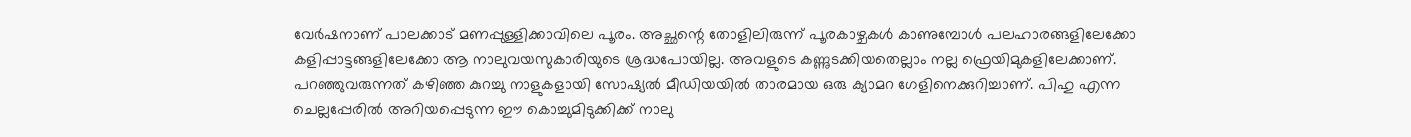വേർഷനാണ് പാലക്കാട്‌ മണപ്പുള്ളിക്കാവിലെ പൂരം. അച്ഛന്റെ തോളിലിരുന്ന് പൂരകാഴ്ചകൾ കാണുമ്പോൾ പലഹാരങ്ങളിലേക്കോ കളിപ്പാട്ടങ്ങളിലേക്കോ ആ നാലുവയസുകാരിയുടെ ശ്രദ്ധപോയില്ല. അവളുടെ കണ്ണുടക്കിയതെല്ലാം നല്ല ഫ്രെയിമുകളിലേക്കാണ്. പറഞ്ഞുവരുന്നത് കഴിഞ്ഞ കുറച്ചു നാളുകളായി സോഷ്യൽ മീഡിയയിൽ താരമായ ഒരു ക്യാമറ ഗേളിനെക്കുറിച്ചാണ്. പിഹു എന്ന ചെല്ലപ്പേരിൽ അറിയപ്പെടുന്ന ഈ കൊച്ചുമിടുക്കിക്ക് നാലു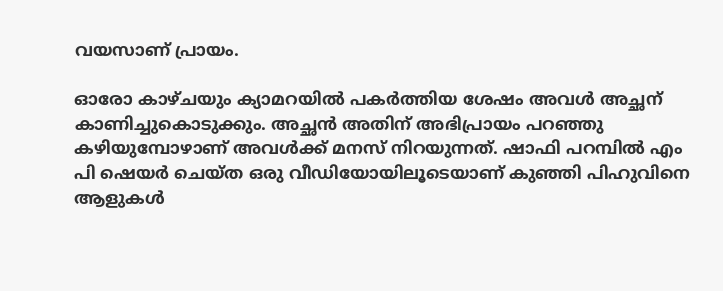വയസാണ് പ്രായം.

ഓരോ കാഴ്ചയും ക്യാമറയിൽ പകർത്തിയ ശേഷം അവൾ അച്ഛന് കാണിച്ചുകൊടുക്കും. അച്ഛൻ അതിന് അഭിപ്രായം പറഞ്ഞു കഴിയുമ്പോഴാണ് അവൾക്ക് മനസ് നിറയുന്നത്. ഷാഫി പറമ്പിൽ എം പി ഷെയർ ചെയ്ത ഒരു വീഡിയോയിലൂടെയാണ് കുഞ്ഞി പിഹുവിനെ ആളുകൾ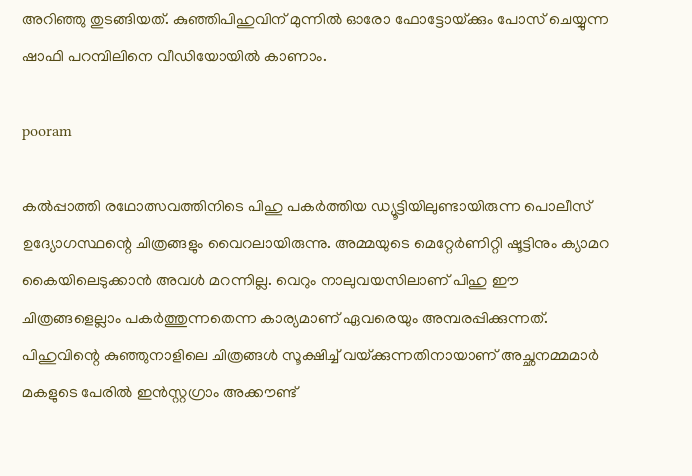അറിഞ്ഞു തുടങ്ങിയത്. കുഞ്ഞിപിഹുവിന് മുന്നിൽ ഓരോ ഫോട്ടോയ്‌ക്കും പോസ് ചെയ്യുന്ന ഷാഫി പറമ്പിലിനെ വീഡിയോയിൽ കാണാം.

pooram

കൽപ്പാത്തി രഥോത്സവത്തിനിടെ പിഹു പകർത്തിയ ഡ്യൂട്ടിയിലുണ്ടായിരുന്ന പൊലീസ് ഉദ്യോഗസ്ഥന്റെ ചിത്രങ്ങളും വൈറലായിരുന്നു. അമ്മയുടെ മെറ്റേർണിറ്റി ഷൂട്ടിനും ക്യാമറ കൈയിലെടുക്കാൻ അവൾ മറന്നില്ല. വെറും നാലുവയസിലാണ് പിഹു ഈ ചിത്രങ്ങളെല്ലാം പകർത്തുന്നതെന്ന കാര്യമാണ് ഏവരെയും അമ്പരപ്പിക്കുന്നത്. പിഹുവിന്റെ കുഞ്ഞുനാളിലെ ചിത്രങ്ങൾ സൂക്ഷിച്ച് വയ്‌ക്കുന്നതിനായാണ് അച്ഛനമ്മമാർ മകളുടെ പേരിൽ ഇൻസ്റ്റഗ്രാം അക്കൗണ്ട്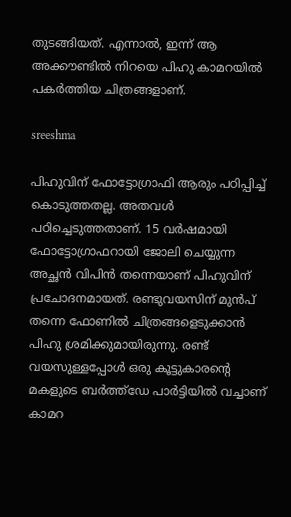തുടങ്ങിയത്. എന്നാൽ, ഇന്ന് ആ അക്കൗണ്ടിൽ നിറയെ പിഹു കാമറയിൽ പകർത്തിയ ചിത്രങ്ങളാണ്.

sreeshma

പിഹുവിന് ഫോട്ടോഗ്രാഫി ആരും പഠിപ്പിച്ച് കൊടുത്തതല്ല. അതവൾ പഠിച്ചെടുത്തതാണ്. 15 വർഷമായി ഫോട്ടോഗ്രാഫറായി ജോലി ചെയ്യുന്ന അച്ഛൻ വിപിൻ തന്നെയാണ് പിഹുവിന് പ്രചോദനമായത്. രണ്ടുവയസിന് മുൻപ് തന്നെ ഫോണിൽ ചിത്രങ്ങളെടുക്കാൻ പിഹു ശ്രമിക്കുമായിരുന്നു. രണ്ട് വയസുള്ളപ്പോൾ ഒരു കൂട്ടുകാരന്റെ മകളുടെ ബർത്ത്ഡേ പാർട്ടിയിൽ വച്ചാണ് കാമറ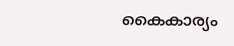കൈകാര്യം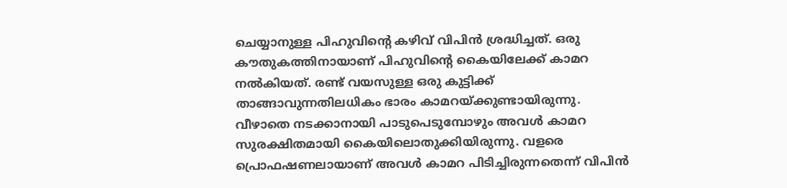ചെയ്യാനുള്ള പിഹുവിന്റെ കഴിവ് വിപിൻ ശ്രദ്ധിച്ചത്. ഒരു കൗതുകത്തിനായാണ് പിഹുവിന്റെ കൈയിലേക്ക് കാമറ നൽകിയത്. രണ്ട് വയസുള്ള ഒരു കുട്ടിക്ക് താങ്ങാവുന്നതിലധികം ഭാരം കാമറയ്‌ക്കുണ്ടായിരുന്നു. വീഴാതെ നടക്കാനായി പാടുപെടുമ്പോഴും അവൾ കാമറ സുരക്ഷിതമായി കൈയിലൊതുക്കിയിരുന്നു. വളരെ പ്രൊഫഷണലായാണ് അവൾ കാമറ പിടിച്ചിരുന്നതെന്ന് വിപിൻ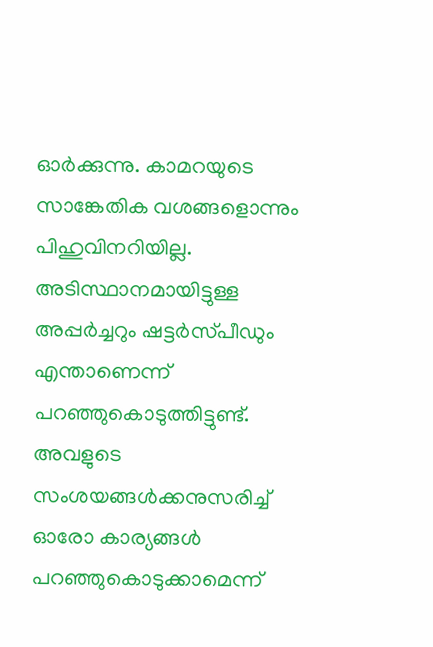ഓർക്കുന്നു. കാമറയുടെ സാങ്കേതിക വശങ്ങളൊന്നും പിഹുവിനറിയില്ല. അടിസ്ഥാനമായിട്ടുള്ള അപ്പർച്ചറും ഷട്ടർസ്‌പീഡും എന്താണെന്ന് പറഞ്ഞുകൊടുത്തിട്ടുണ്ട്. അവളുടെ സംശയങ്ങൾക്കനുസരിച്ച് ഓരോ കാര്യങ്ങൾ പറഞ്ഞുകൊടുക്കാമെന്ന്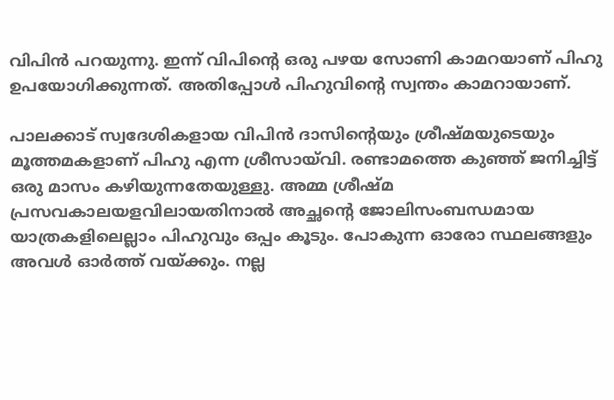വിപിൻ പറയുന്നു. ഇന്ന് വിപിന്റെ ഒരു പഴയ സോണി കാമറയാണ് പിഹു ഉപയോഗിക്കുന്നത്. അതിപ്പോൾ പിഹുവിന്റെ സ്വന്തം കാമറായാണ്.

പാലക്കാട് സ്വദേശികളായ വിപിൻ ദാസിന്റെയും ശ്രീഷ്‌മയുടെയും മൂത്തമകളാണ് പിഹു എന്ന ശ്രീസായ്‌വി. രണ്ടാമത്തെ കുഞ്ഞ് ജനിച്ചിട്ട് ഒരു മാസം കഴിയുന്നതേയുള്ളു. അമ്മ ശ്രീഷ്‌മ പ്രസവകാലയളവിലായതിനാൽ അച്ഛന്റെ ജോലിസംബന്ധമായ യാത്രകളിലെല്ലാം പിഹുവും ഒപ്പം കൂടും. പോകുന്ന ഓരോ സ്ഥലങ്ങളും അവൾ ഓർത്ത് വയ്‌ക്കും. നല്ല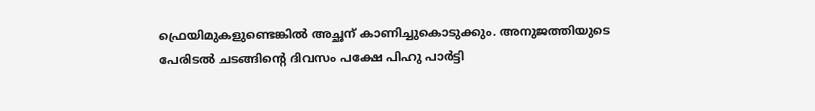ഫ്രെയിമുകളുണ്ടെങ്കിൽ അച്ഛന് കാണിച്ചുകൊടുക്കും. അനുജത്തിയുടെ പേരിടൽ ചടങ്ങിന്റെ ദിവസം പക്ഷേ പിഹു പാർട്ടി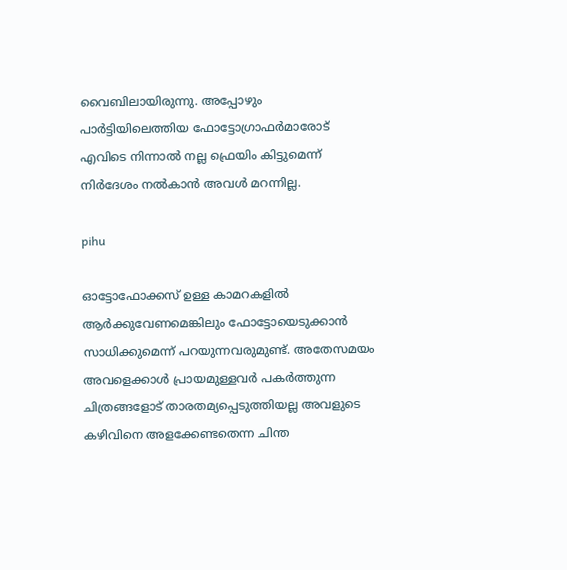വൈബിലായിരുന്നു. അപ്പോഴും പാർട്ടിയിലെത്തിയ ഫോട്ടോഗ്രാഫർമാരോട് എവിടെ നിന്നാൽ നല്ല ഫ്രെയിം കിട്ടുമെന്ന് നിർദേശം നൽകാൻ അവൾ മറന്നില്ല.

pihu

ഓട്ടോഫോക്കസ് ഉള്ള കാമറകളിൽ ആർക്കുവേണമെങ്കിലും ഫോട്ടോയെടുക്കാൻ സാധിക്കുമെന്ന് പറയുന്നവരുമുണ്ട്. അതേസമയം അവളെക്കാൾ പ്രായമുള്ളവർ പകർത്തുന്ന ചിത്രങ്ങളോട് താരതമ്യപ്പെടുത്തിയല്ല അവളുടെ കഴിവിനെ അളക്കേണ്ടതെന്ന ചിന്ത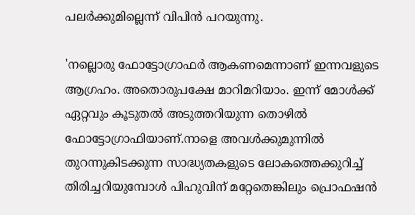പലർക്കുമില്ലെന്ന് വിപിൻ പറയുന്നു.

'നല്ലൊരു ഫോട്ടോഗ്രാഫർ ആകണമെന്നാണ് ഇന്നവളുടെ ആഗ്രഹം. അതൊരുപക്ഷേ മാറിമറിയാം. ഇന്ന് മോൾക്ക് ഏറ്റവും കൂടുതൽ അടുത്തറിയുന്ന തൊഴിൽ ഫോട്ടോഗ്രാഫിയാണ്.നാളെ അവൾക്കുമുന്നിൽ തുറന്നുകിടക്കുന്ന സാദ്ധ്യതകളുടെ ലോകത്തെക്കുറിച്ച് തിരിച്ചറിയുമ്പോൾ പിഹുവിന് മറ്റേതെങ്കിലും പ്രൊഫഷൻ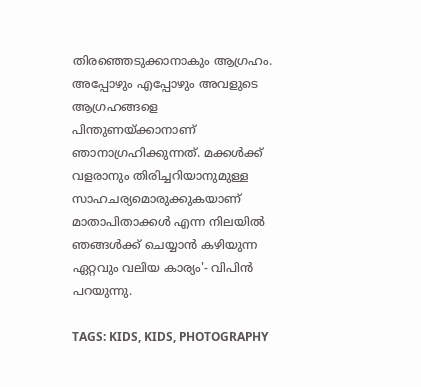തിരഞ്ഞെടുക്കാനാകും ആഗ്രഹം. അപ്പോഴും എപ്പോഴും അവളുടെ ആഗ്രഹങ്ങളെ പിന്തുണയ്‌ക്കാനാണ് ഞാനാഗ്രഹിക്കുന്നത്. മക്കൾക്ക് വളരാനും തിരിച്ചറിയാനുമുള്ള സാഹചര്യമൊരുക്കുകയാണ് മാതാപിതാക്കൾ എന്ന നിലയിൽ ഞങ്ങൾക്ക് ചെയ്യാൻ കഴിയുന്ന ഏറ്റവും വലിയ കാര്യം'- വിപിൻ പറയുന്നു.

TAGS: KIDS, KIDS, PHOTOGRAPHY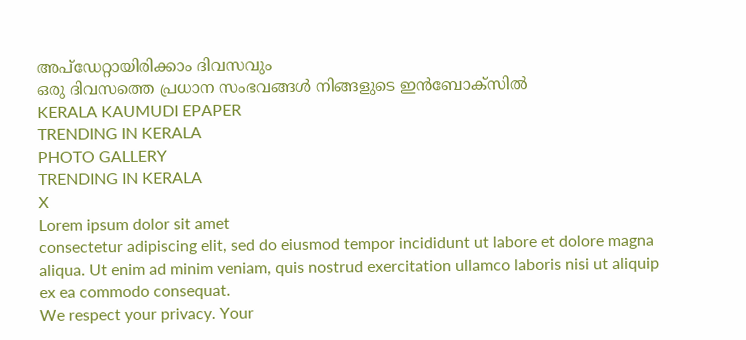അപ്ഡേറ്റായിരിക്കാം ദിവസവും
ഒരു ദിവസത്തെ പ്രധാന സംഭവങ്ങൾ നിങ്ങളുടെ ഇൻബോക്സിൽ
KERALA KAUMUDI EPAPER
TRENDING IN KERALA
PHOTO GALLERY
TRENDING IN KERALA
X
Lorem ipsum dolor sit amet
consectetur adipiscing elit, sed do eiusmod tempor incididunt ut labore et dolore magna aliqua. Ut enim ad minim veniam, quis nostrud exercitation ullamco laboris nisi ut aliquip ex ea commodo consequat.
We respect your privacy. Your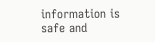information is safe and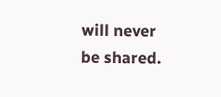will never be shared.